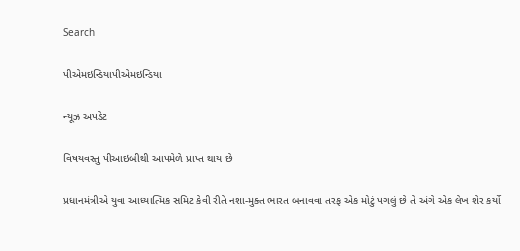Search

પીએમઇન્ડિયાપીએમઇન્ડિયા

ન્યૂઝ અપડેટ

વિષયવસ્તુ પીઆઇબીથી આપમેળે પ્રાપ્ત થાય છે

પ્રધાનમંત્રીએ યુવા આધ્યાત્મિક સમિટ કેવી રીતે નશા-મુક્ત ભારત બનાવવા તરફ એક મોટું પગલું છે તે અંગે એક લેખ શેર કર્યો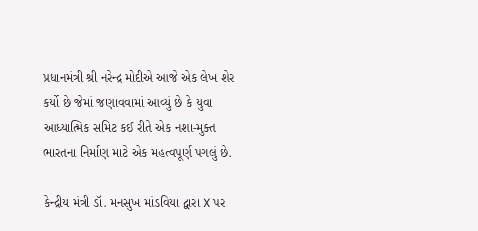પ્રધાનમંત્રી શ્રી નરેન્દ્ર મોદીએ આજે એક લેખ શેર કર્યો છે જેમાં જણાવવામાં આવ્યું છે કે યુવા આધ્યાત્મિક સમિટ કઈ રીતે એક નશા-મુક્ત ભારતના નિર્માણ માટે એક મહત્વપૂર્ણ પગલું છે.

કેન્દ્રીય મંત્રી ડૉ. મનસુખ માંડવિયા દ્વારા X પર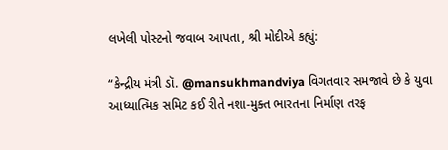લખેલી પોસ્ટનો જવાબ આપતા, શ્રી મોદીએ કહ્યું:

“કેન્દ્રીય મંત્રી ડૉ. @mansukhmandviya વિગતવાર સમજાવે છે કે યુવા આધ્યાત્મિક સમિટ કઈ રીતે નશા-મુક્ત ભારતના નિર્માણ તરફ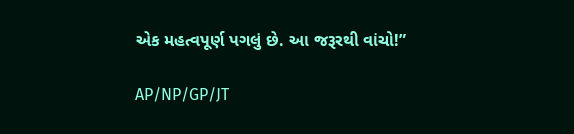એક મહત્વપૂર્ણ પગલું છે. આ જરૂરથી વાંચો!”

AP/NP/GP/JT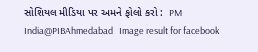સોશિયલ મીડિયા પર અમને ફોલો કરો :  PM India@PIBAhmedabad   Image result for facebook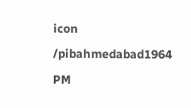icon /pibahmedabad1964   PM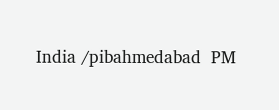India /pibahmedabad  PM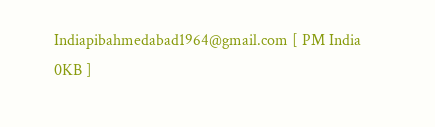Indiapibahmedabad1964@gmail.com [ PM India 0KB ]